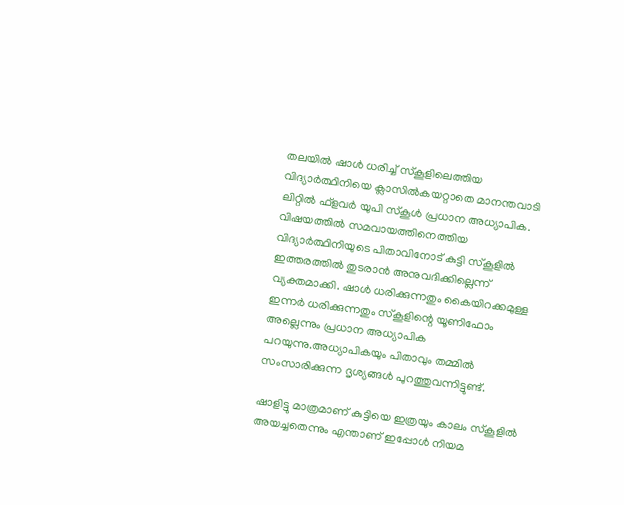തലയില്‍ ഷാള്‍ ധരിച്ച് സ്‌കൂളിലെത്തിയ വിദ്യാര്‍ത്ഥിനിയെ ക്ലാസിൽകയറ്റാതെ മാനന്തവാടി ലിറ്റില്‍ ഫ്‌ളവര്‍ യുപി സ്‌കൂള്‍ പ്രധാന അധ്യാപിക. വിഷയത്തില്‍ സമവായത്തിനെത്തിയ വിദ്യാര്‍ത്ഥിനിയുടെ പിതാവിനോട് കുട്ടി സ്‌കൂളില്‍ ഇത്തരത്തില്‍ തുടരാന്‍ അനുവദിക്കില്ലെന്ന് വ്യക്തമാക്കി. ഷാള്‍ ധരിക്കുന്നതും കൈയിറക്കമുള്ള ഇന്നര്‍ ധരിക്കുന്നതും സ്‌കൂളിന്റെ യൂണിഫോം അല്ലെന്നും പ്രധാന അധ്യാപിക പറയുന്നു.അധ്യാപികയും പിതാവും തമ്മില്‍ സംസാരിക്കുന്ന ദൃശ്യങ്ങള്‍ പുറത്തുവന്നിട്ടുണ്ട്.

ഷാളിട്ടു മാത്രമാണ് കുട്ടിയെ ഇത്രയും കാലം സ്‌കൂളില്‍ അയച്ചതെന്നും എന്താണ് ഇപ്പോള്‍ നിയമ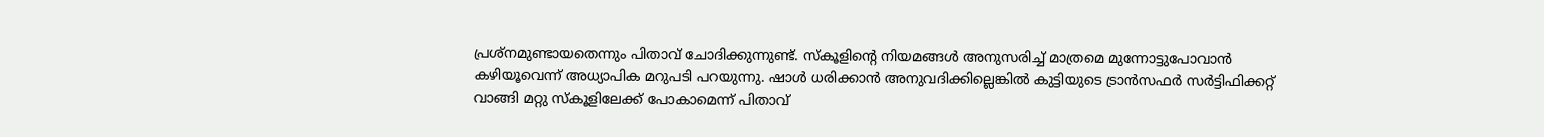പ്രശ്‌നമുണ്ടായതെന്നും പിതാവ് ചോദിക്കുന്നുണ്ട്. സ്‌കൂളിന്റെ നിയമങ്ങള്‍ അനുസരിച്ച് മാത്രമെ മുന്നോട്ടുപോവാന്‍ കഴിയൂവെന്ന് അധ്യാപിക മറുപടി പറയുന്നു. ഷാള്‍ ധരിക്കാന്‍ അനുവദിക്കില്ലെങ്കില്‍ കുട്ടിയുടെ ട്രാന്‍സഫര്‍ സര്‍ട്ടിഫിക്കറ്റ് വാങ്ങി മറ്റു സ്‌കൂളിലേക്ക് പോകാമെന്ന് പിതാവ്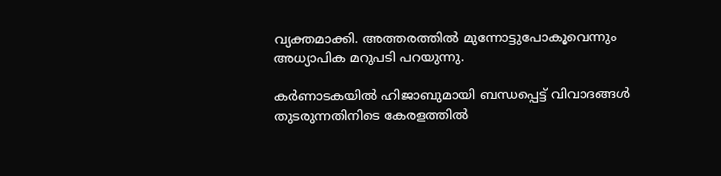വ്യക്തമാക്കി. അത്തരത്തില്‍ മുന്നോട്ടുപോകൂവെന്നും അധ്യാപിക മറുപടി പറയുന്നു.

കര്‍ണാടകയില്‍ ഹിജാബുമായി ബന്ധപ്പെട്ട് വിവാദങ്ങള്‍ തുടരുന്നതിനിടെ കേരളത്തില്‍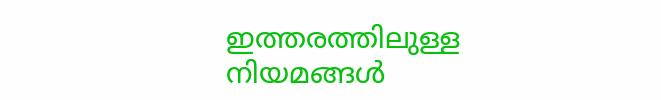ഇത്തരത്തിലുള്ള നിയമങ്ങള്‍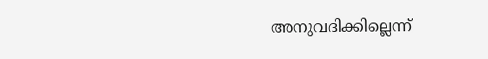അനുവദിക്കില്ലെന്ന്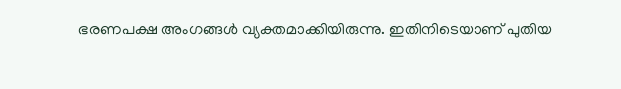ഭരണപക്ഷ അംഗങ്ങള്‍ വ്യക്തമാക്കിയിരുന്നു. ഇതിനിടെയാണ് പുതിയ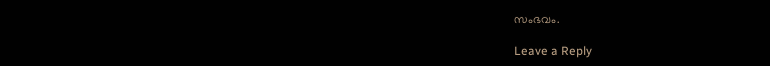സംഭവം.

Leave a Reply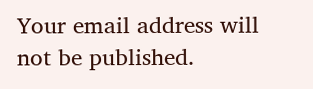Your email address will not be published.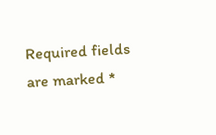Required fields are marked *